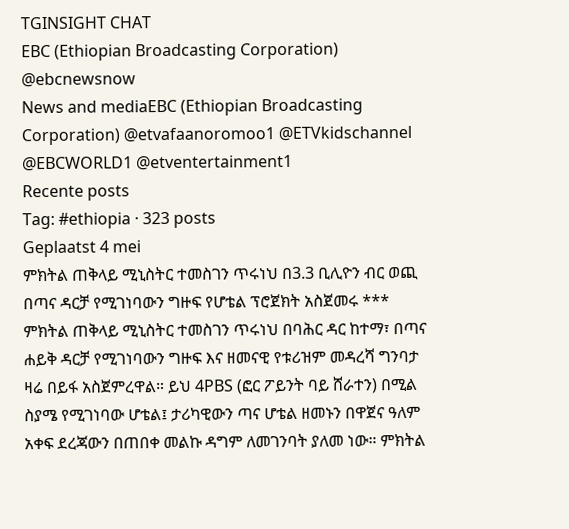TGINSIGHT CHAT
EBC (Ethiopian Broadcasting Corporation)
@ebcnewsnow
News and mediaEBC (Ethiopian Broadcasting Corporation) @etvafaanoromoo1 @ETVkidschannel @EBCWORLD1 @etventertainment1
Recente posts
Tag: #ethiopia · 323 posts
Geplaatst 4 mei
ምክትል ጠቅላይ ሚኒስትር ተመስገን ጥሩነህ በ3.3 ቢሊዮን ብር ወጪ በጣና ዳርቻ የሚገነባውን ግዙፍ የሆቴል ፕሮጀክት አስጀመሩ *** ምክትል ጠቅላይ ሚኒስትር ተመስገን ጥሩነህ በባሕር ዳር ከተማ፣ በጣና ሐይቅ ዳርቻ የሚገነባውን ግዙፍ እና ዘመናዊ የቱሪዝም መዳረሻ ግንባታ ዛሬ በይፋ አስጀምረዋል። ይህ 4PBS (ፎር ፖይንት ባይ ሸራተን) በሚል ስያሜ የሚገነባው ሆቴል፤ ታሪካዊውን ጣና ሆቴል ዘመኑን በዋጀና ዓለም አቀፍ ደረጃውን በጠበቀ መልኩ ዳግም ለመገንባት ያለመ ነው። ምክትል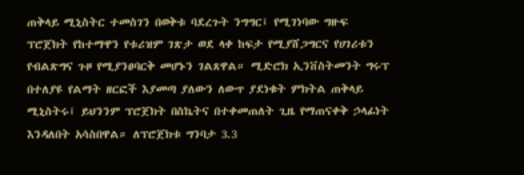ጠቅላይ ሚኒስትር ተመስገን በወቅቱ ባደረጉት ንግግር፤ የሚገነባው ግዙፍ ፕሮጀክት የከተማዋን የቱሪዝም ገጽታ ወደ ላቀ ከፍታ የሚያሸጋግርና የሀገሪቱን የብልጽግና ጉዞ የሚያንፀባርቅ መሆኑን ገልጸዋል። ሚድሮክ ኢንቨስትመንት ግሩፕ በተለያዩ የልማት ዘርፎች እያመጣ ያለውን ለውጥ ያደነቁት ምክትል ጠቅላይ ሚኒስትሩ፤ ይህንንም ፕሮጀክት በስኬትና በተቀመጠለት ጊዜ የማጠናቀቅ ኃላፊነት እንዳለበት አሳስበዋል። ለፕሮጀክቱ ግንባታ 3.3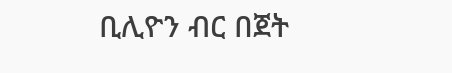ቢሊዮን ብር በጀት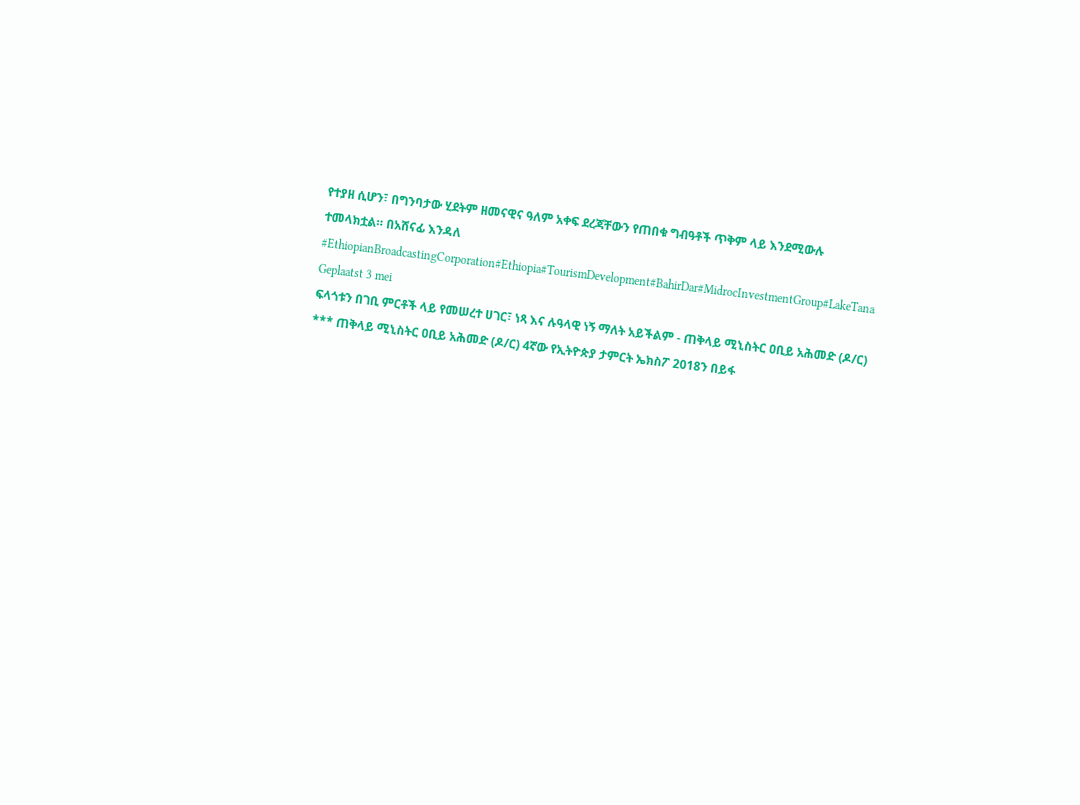የተያዘ ሲሆን፣ በግንባታው ሂደትም ዘመናዊና ዓለም አቀፍ ደረጃቸውን የጠበቁ ግብዓቶች ጥቅም ላይ እንደሚውሉ ተመላክቷል። በአሸናፊ እንዳለ #EthiopianBroadcastingCorporation#Ethiopia#TourismDevelopment#BahirDar#MidrocInvestmentGroup#LakeTana
Geplaatst 3 mei
ፍላጎቱን በገቢ ምርቶች ላይ የመሠረተ ሀገር፣ ነጻ እና ሉዓላዊ ነኝ ማለት አይችልም - ጠቅላይ ሚኒስትር ዐቢይ አሕመድ (ዶ/ር) *** ጠቅላይ ሚኒስትር ዐቢይ አሕመድ (ዶ/ር) 4ኛው የኢትዮጵያ ታምርት ኤክስፖ 2018ን በይፋ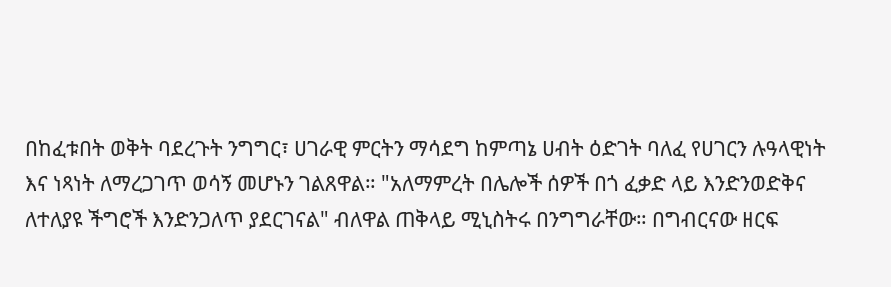በከፈቱበት ወቅት ባደረጉት ንግግር፣ ሀገራዊ ምርትን ማሳደግ ከምጣኔ ሀብት ዕድገት ባለፈ የሀገርን ሉዓላዊነት እና ነጻነት ለማረጋገጥ ወሳኝ መሆኑን ገልጸዋል። "አለማምረት በሌሎች ሰዎች በጎ ፈቃድ ላይ እንድንወድቅና ለተለያዩ ችግሮች እንድንጋለጥ ያደርገናል" ብለዋል ጠቅላይ ሚኒስትሩ በንግግራቸው። በግብርናው ዘርፍ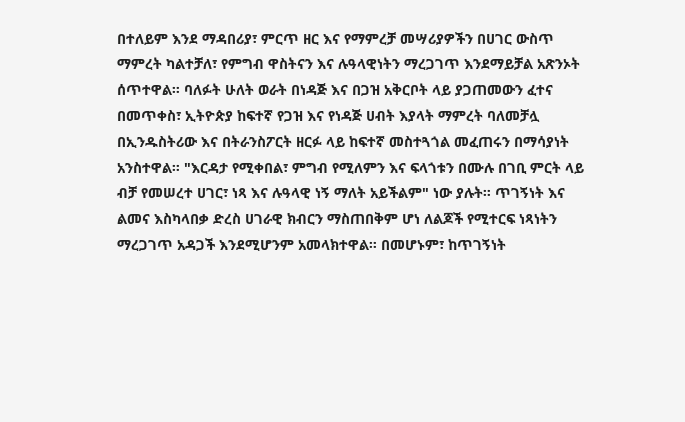በተለይም እንደ ማዳበሪያ፣ ምርጥ ዘር እና የማምረቻ መሣሪያዎችን በሀገር ውስጥ ማምረት ካልተቻለ፣ የምግብ ዋስትናን እና ሉዓላዊነትን ማረጋገጥ እንደማይቻል አጽንኦት ሰጥተዋል። ባለፉት ሁለት ወራት በነዳጅ እና በጋዝ አቅርቦት ላይ ያጋጠመውን ፈተና በመጥቀስ፣ ኢትዮጵያ ከፍተኛ የጋዝ እና የነዳጅ ሀብት እያላት ማምረት ባለመቻሏ በኢንዱስትሪው እና በትራንስፖርት ዘርፉ ላይ ከፍተኛ መስተጓጎል መፈጠሩን በማሳያነት አንስተዋል። "እርዳታ የሚቀበል፣ ምግብ የሚለምን እና ፍላጎቱን በሙሉ በገቢ ምርት ላይ ብቻ የመሠረተ ሀገር፣ ነጻ እና ሉዓላዊ ነኝ ማለት አይችልም" ነው ያሉት። ጥገኝነት እና ልመና እስካላበቃ ድረስ ሀገራዊ ክብርን ማስጠበቅም ሆነ ለልጆች የሚተርፍ ነጻነትን ማረጋገጥ አዳጋች እንደሚሆንም አመላክተዋል። በመሆኑም፣ ከጥገኝነት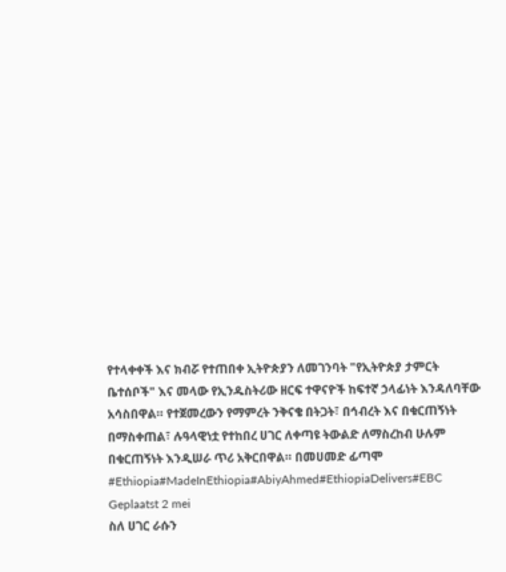የተላቀቀች እና ክብሯ የተጠበቀ ኢትዮጵያን ለመገንባት "የኢትዮጵያ ታምርት ቤተሰቦች" እና መላው የኢንዱስትሪው ዘርፍ ተዋናዮች ከፍተኛ ኃላፊነት እንዳለባቸው አሳስበዋል። የተጀመረውን የማምረት ንቅናቄ በትጋት፣ በኅብረት እና በቁርጠኝነት በማስቀጠል፣ ሉዓላዊነቷ የተከበረ ሀገር ለቀጣዩ ትውልድ ለማስረከብ ሁሉም በቁርጠኝነት እንዲሠራ ጥሪ አቅርበዋል። በመሀመድ ፊጣሞ #Ethiopia#MadeInEthiopia#AbiyAhmed#EthiopiaDelivers#EBC
Geplaatst 2 mei
ስለ ሀገር ራሱን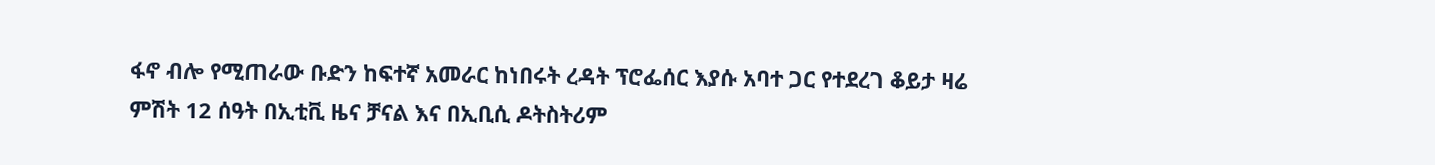ፋኖ ብሎ የሚጠራው ቡድን ከፍተኛ አመራር ከነበሩት ረዳት ፕሮፌሰር እያሱ አባተ ጋር የተደረገ ቆይታ ዛሬ ምሽት 12 ሰዓት በኢቲቪ ዜና ቻናል እና በኢቢሲ ዶትስትሪም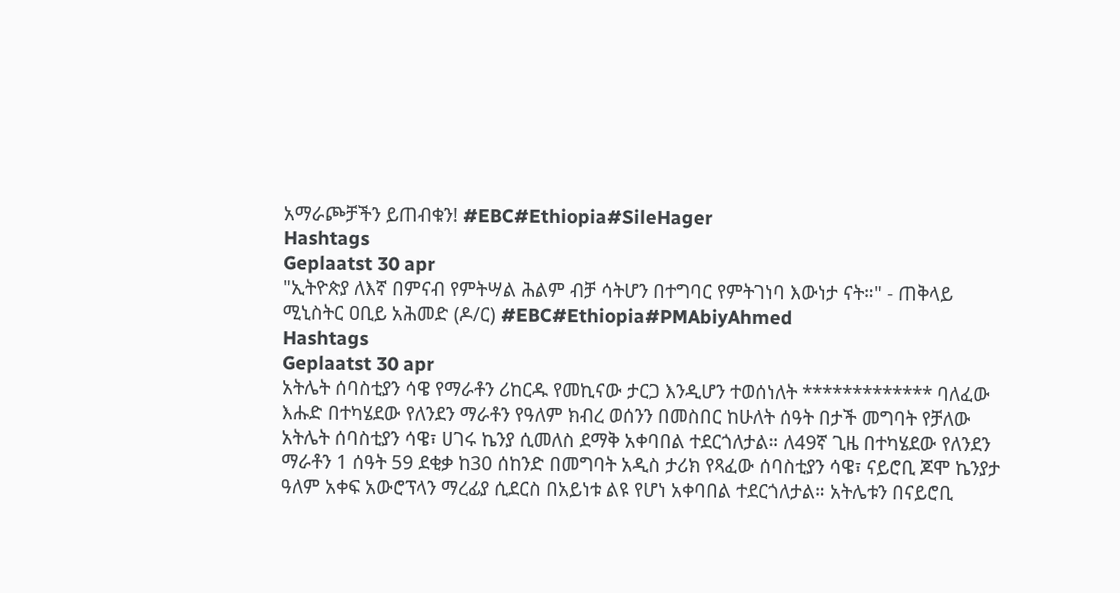አማራጮቻችን ይጠብቁን! #EBC#Ethiopia#SileHager
Hashtags
Geplaatst 30 apr
"ኢትዮጵያ ለእኛ በምናብ የምትሣል ሕልም ብቻ ሳትሆን በተግባር የምትገነባ እውነታ ናት።" - ጠቅላይ ሚኒስትር ዐቢይ አሕመድ (ዶ/ር) #EBC#Ethiopia#PMAbiyAhmed
Hashtags
Geplaatst 30 apr
አትሌት ሰባስቲያን ሳዌ የማራቶን ሪከርዱ የመኪናው ታርጋ እንዲሆን ተወሰነለት ************* ባለፈው እሑድ በተካሄደው የለንደን ማራቶን የዓለም ክብረ ወሰንን በመስበር ከሁለት ሰዓት በታች መግባት የቻለው አትሌት ሰባስቲያን ሳዌ፣ ሀገሩ ኬንያ ሲመለስ ደማቅ አቀባበል ተደርጎለታል። ለ49ኛ ጊዜ በተካሄደው የለንደን ማራቶን 1 ሰዓት 59 ደቂቃ ከ30 ሰከንድ በመግባት አዲስ ታሪክ የጻፈው ሰባስቲያን ሳዌ፣ ናይሮቢ ጆሞ ኬንያታ ዓለም አቀፍ አውሮፕላን ማረፊያ ሲደርስ በአይነቱ ልዩ የሆነ አቀባበል ተደርጎለታል። አትሌቱን በናይሮቢ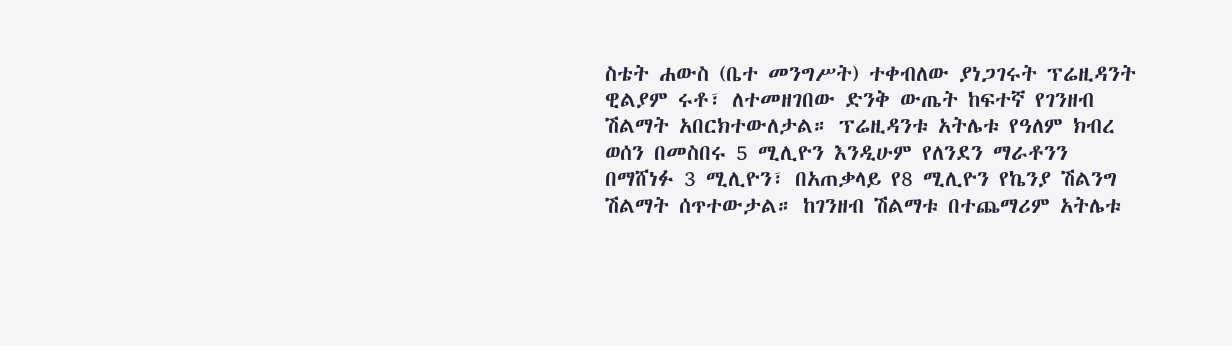ስቴት ሐውስ (ቤተ መንግሥት) ተቀብለው ያነጋገሩት ፕሬዚዳንት ዊልያም ሩቶ፣ ለተመዘገበው ድንቅ ውጤት ከፍተኛ የገንዘብ ሽልማት አበርክተውለታል። ፕሬዚዳንቱ አትሌቱ የዓለም ክብረ ወሰን በመስበሩ 5 ሚሊዮን እንዲሁም የለንደን ማራቶንን በማሸነፉ 3 ሚሊዮን፣ በአጠቃላይ የ8 ሚሊዮን የኬንያ ሽልንግ ሽልማት ሰጥተውታል። ከገንዘብ ሽልማቱ በተጨማሪም አትሌቱ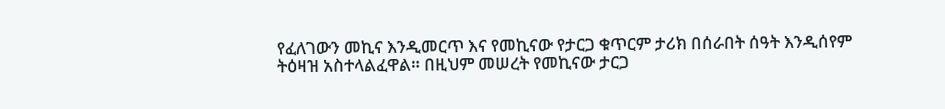የፈለገውን መኪና እንዲመርጥ እና የመኪናው የታርጋ ቁጥርም ታሪክ በሰራበት ሰዓት እንዲሰየም ትዕዛዝ አስተላልፈዋል። በዚህም መሠረት የመኪናው ታርጋ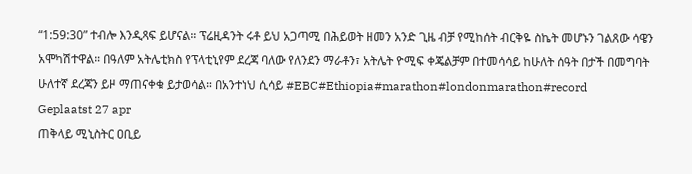“1:59:30” ተብሎ እንዲጻፍ ይሆናል። ፕሬዚዳንት ሩቶ ይህ አጋጣሚ በሕይወት ዘመን አንድ ጊዜ ብቻ የሚከሰት ብርቅዬ ስኬት መሆኑን ገልጸው ሳዌን አሞካሽተዋል። በዓለም አትሌቲክስ የፕላቲኒየም ደረጃ ባለው የለንደን ማራቶን፣ አትሌት ዮሚፍ ቀጄልቻም በተመሳሳይ ከሁለት ሰዓት በታች በመግባት ሁለተኛ ደረጃን ይዞ ማጠናቀቁ ይታወሳል። በአንተነህ ሲሳይ #EBC#Ethiopia#marathon#londonmarathon#record
Geplaatst 27 apr
ጠቅላይ ሚኒስትር ዐቢይ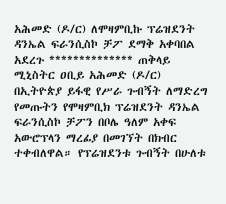አሕመድ (ዶ/ር) ለሞዛምቢኩ ፕሬዝደንት ዳንኤል ፍራንሲስኮ ቻፖ ደማቅ አቀባበል አደረጉ ************** ጠቅላይ ሚኒስትር ዐቢይ አሕመድ (ዶ/ር) በኢትዮጵያ ይፋዊ የሥራ ጉብኝት ለማድረግ የመጡትን የሞዛምቢክ ፕሬዝደንት ዳንኤል ፍራንሲስኮ ቻፖን በቦሌ ዓለም አቀፍ አውሮፕላን ማረፊያ በመገኘት በክብር ተቀብለዋል። የፕሬዝደንቱ ጉብኝት በሁለቱ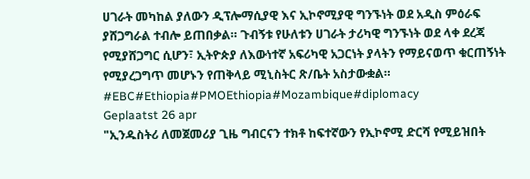ሀገራት መካከል ያለውን ዲፕሎማሲያዊ እና ኢኮኖሚያዊ ግንኙነት ወደ አዲስ ምዕራፍ ያሸጋግራል ተብሎ ይጠበቃል። ጉብኝቱ የሁለቱን ሀገራት ታሪካዊ ግንኙነት ወደ ላቀ ደረጃ የሚያሸጋግር ሲሆን፣ ኢትዮጵያ ለእውነተኛ አፍሪካዊ አጋርነት ያላትን የማይናወጥ ቁርጠኝነት የሚያረጋግጥ መሆኑን የጠቅላይ ሚኒስትር ጽ/ቤት አስታውቋል። #EBC#Ethiopia#PMOEthiopia#Mozambique#diplomacy
Geplaatst 26 apr
"ኢንዱስትሪ ለመጀመሪያ ጊዜ ግብርናን ተክቶ ከፍተኛውን የኢኮኖሚ ድርሻ የሚይዝበት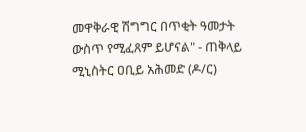መዋቅራዊ ሽግግር በጥቂት ዓመታት ውስጥ የሚፈጸም ይሆናል" - ጠቅላይ ሚኒስትር ዐቢይ አሕመድ (ዶ/ር)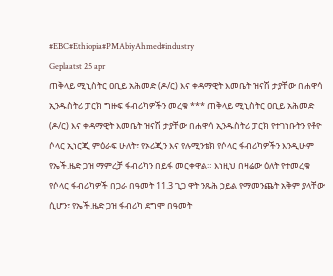#EBC#Ethiopia#PMAbiyAhmed#industry
Geplaatst 25 apr
ጠቅላይ ሚኒስትር ዐቢይ አሕመድ (ዶ/ር) እና ቀዳማዊት እመቤት ዝናሽ ታያቸው በሐዋሳ ኢንዱስትሪ ፓርክ ግዙፍ ፋብሪካዎችን መረቁ *** ጠቅላይ ሚኒስትር ዐቢይ አሕመድ (ዶ/ር) እና ቀዳማዊት እመቤት ዝናሽ ታያቸው በሐዋሳ ኢንዱስትሪ ፓርክ የተገነቡትን የቶዮ ሶላር ኢነርጂ ምዕራፍ ሁለት፣ የኦሪጂን እና የሉሚንቴክ የሶላር ፋብሪካዎችን እንዲሁም የኤች.ዜድ ጋዝ ማምረቻ ፋብሪካን በይፋ መርቀዋል። እነዚህ በዛሬው ዕለት የተመረቁ የሶላር ፋብሪካዎች በጋራ በዓመት 11.3 ጊጋ ዋት ንጹሕ ኃይል የማመንጨት አቅም ያላቸው ሲሆን፣ የኤች.ዜድ ጋዝ ፋብሪካ ደግሞ በዓመት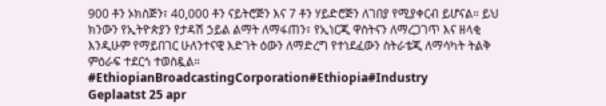900 ቶን ኦክስጅን፣ 40,000 ቶን ናይትሮጅን እና 7 ቶን ሃይድሮጅን ለገበያ የሚያቀርብ ይሆናል። ይህ ክንውን የኢትዮጵያን የታዳሽ ኃይል ልማት ለማፋጠን፣ የኢነርጂ ዋስትናን ለማረጋገጥ እና ዘላቂ እንዲሁም የማይበገር ሁለንተናዊ እድገት ዕውን ለማድረግ የተነደፈውን ስትራቴጂ ለማሳካት ትልቅ ምዕራፍ ተደርጎ ተወስዷል። #EthiopianBroadcastingCorporation#Ethiopia#Industry
Geplaatst 25 apr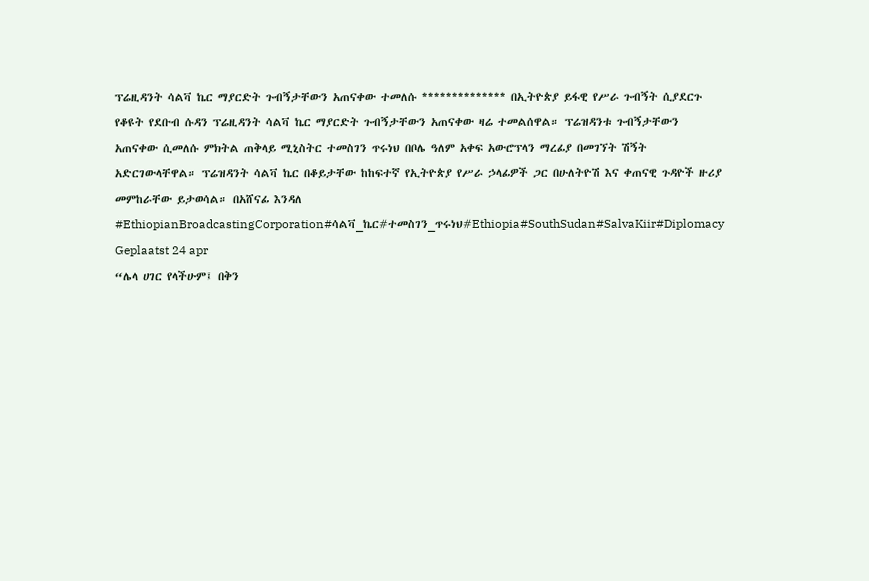ፕሬዚዳንት ሳልቫ ኬር ማያርድት ጉብኝታቸውን አጠናቀው ተመለሱ ************** በኢትዮጵያ ይፋዊ የሥራ ጉብኝት ሲያደርጉ የቆዩት የደቡብ ሱዳን ፕሬዚዳንት ሳልቫ ኬር ማያርድት ጉብኝታቸውን አጠናቀው ዛሬ ተመልሰዋል። ፕሬዝዳንቱ ጉብኝታቸውን አጠናቀው ሲመለሱ ምክትል ጠቅላይ ሚኒስትር ተመስገን ጥሩነህ በቦሌ ዓለም አቀፍ አውሮፕላን ማረፊያ በመገኘት ሽኝት አድርገውላቸዋል። ፕሬዝዳንት ሳልቫ ኬር በቆይታቸው ከከፍተኛ የኢትዮጵያ የሥራ ኃላፊዎች ጋር በሁለትዮሽ እና ቀጠናዊ ጉዳዮች ዙሪያ መምከራቸው ይታወሳል። በአሸናፊ እንዳለ #EthiopianBroadcastingCorporation#ሳልቫ_ኬር#ተመስገን_ጥሩነህ#Ethiopia#SouthSudan#SalvaKiir#Diplomacy
Geplaatst 24 apr
“ሌላ ሀገር የላችሁም፤ በቅን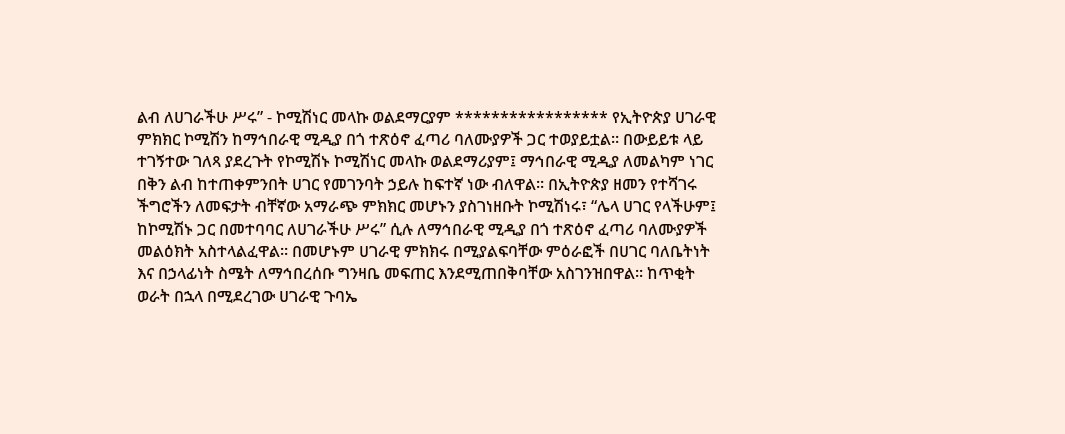ልብ ለሀገራችሁ ሥሩ” - ኮሚሽነር መላኩ ወልደማርያም ***************** የኢትዮጵያ ሀገራዊ ምክክር ኮሚሽን ከማኅበራዊ ሚዲያ በጎ ተጽዕኖ ፈጣሪ ባለሙያዎች ጋር ተወያይቷል። በውይይቱ ላይ ተገኝተው ገለጻ ያደረጉት የኮሚሽኑ ኮሚሽነር መላኩ ወልደማሪያም፤ ማኅበራዊ ሚዲያ ለመልካም ነገር በቅን ልብ ከተጠቀምንበት ሀገር የመገንባት ኃይሉ ከፍተኛ ነው ብለዋል። በኢትዮጵያ ዘመን የተሻገሩ ችግሮችን ለመፍታት ብቸኛው አማራጭ ምክክር መሆኑን ያስገነዘቡት ኮሚሽነሩ፣ “ሌላ ሀገር የላችሁም፤ ከኮሚሽኑ ጋር በመተባባር ለሀገራችሁ ሥሩ” ሲሉ ለማኅበራዊ ሚዲያ በጎ ተጽዕኖ ፈጣሪ ባለሙያዎች መልዕክት አስተላልፈዋል። በመሆኑም ሀገራዊ ምክክሩ በሚያልፍባቸው ምዕራፎች በሀገር ባለቤትነት እና በኃላፊነት ስሜት ለማኅበረሰቡ ግንዛቤ መፍጠር እንደሚጠበቅባቸው አስገንዝበዋል። ከጥቂት ወራት በኋላ በሚደረገው ሀገራዊ ጉባኤ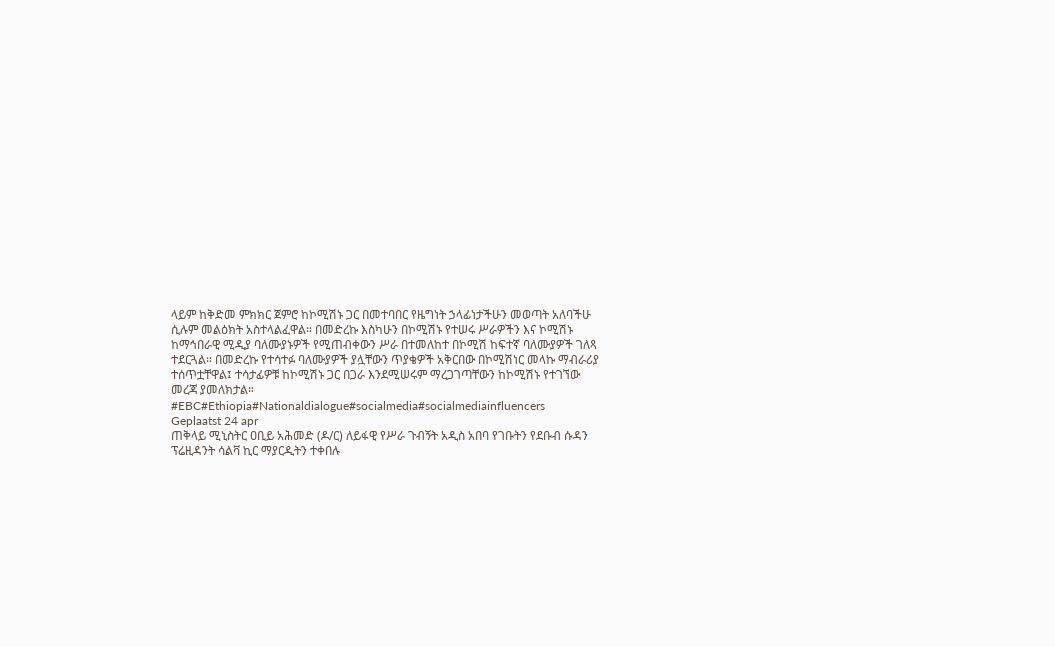ላይም ከቅድመ ምክክር ጀምሮ ከኮሚሽኑ ጋር በመተባበር የዜግነት ኃላፊነታችሁን መወጣት አለባችሁ ሲሉም መልዕክት አስተላልፈዋል። በመድረኩ እስካሁን በኮሚሽኑ የተሠሩ ሥራዎችን እና ኮሚሽኑ ከማኅበራዊ ሚዲያ ባለሙያኑዎች የሚጠብቀውን ሥራ በተመለከተ በኮሚሽ ከፍተኛ ባለሙያዎች ገለጻ ተደርጓል። በመድረኩ የተሳተፉ ባለሙያዎች ያሏቸውን ጥያቄዎች አቅርበው በኮሚሽነር መላኩ ማብራሪያ ተሰጥቷቸዋል፤ ተሳታፊዎቹ ከኮሚሽኑ ጋር በጋራ እንደሚሠሩም ማረጋገጣቸውን ከኮሚሽኑ የተገኘው መረጃ ያመለክታል። #EBC#Ethiopia#Nationaldialogue#socialmedia#socialmediainfluencers
Geplaatst 24 apr
ጠቅላይ ሚኒስትር ዐቢይ አሕመድ (ዶ/ር) ለይፋዊ የሥራ ጉብኝት አዲስ አበባ የገቡትን የደቡብ ሱዳን ፕሬዚዳንት ሳልቫ ኪር ማያርዲትን ተቀበሉ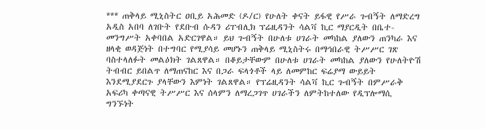*** ጠቅላይ ሚኒስትር ዐቢይ አሕመድ (ዶ/ር) የሁለት ቀናት ይፋዊ የሥራ ጉብኝት ለማድረግ አዲስ አበባ ለገቡት የደቡብ ሱዳን ሪፐብሊክ ፕሬዚዳንት ሳልቫ ኪር ማያርዲት በቤተ-መንግሥት አቀባበል አድርገዋል። ይህ ጉብኝት በሁለቱ ሀገራት መካከል ያለውን ጠንካራ እና ዘላቂ ወዳጅነት በተግባር የሚያሳይ መሆኑን ጠቅላይ ሚኒስትሩ በማኅበራዊ ትሥሥር ገጽ ባስተላለፉት መልዕክት ገልጸዋል። በቆይታቸውም በሁለቱ ሀገራት መካከል ያለውን የሁለትዮሽ ትብብር ይበልጥ ለማጠናከር እና በጋራ ፍላጎቶች ላይ ለመምከር ፍሬያማ ውይይት እንደሚያደርጉ ያላቸውን እምነት ገልጸዋል። የፕሬዚዳንት ሳልቫ ኪር ጉብኝት በምሥራቅ አፍሪካ ቀጣናዊ ትሥሥር እና ሰላምን ለማረጋገጥ ሀገራችን ለምትከተለው የዲፕሎማሲ ግንኙነት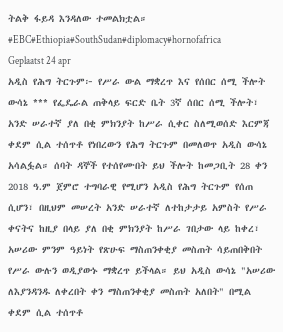ትልቅ ፋይዳ እንዳለው ተመልክቷል። #EBC#Ethiopia#SouthSudan#diplomacy#hornofafrica
Geplaatst 24 apr
አዲስ የሕግ ትርጉም፦ የሥራ ውል ማቋረጥ እና የሰበር ሰሚ ችሎት ውሳኔ *** የፌዴራል ጠቅላይ ፍርድ ቤት 3ኛ ሰበር ሰሚ ችሎት፣ አንድ ሠራተኛ ያለ በቂ ምክንያት ከሥራ ሲቀር ስለሚወሰድ እርምጃ ቀደም ሲል ተሰጥቶ የነበረውን የሕግ ትርጉም በመለወጥ አዲስ ውሳኔ አሳልፏል። ሰባት ዳኞች የተሰየሙበት ይህ ችሎት ከመጋቢት 28 ቀን 2018 ዓ.ም ጀምሮ ተግባራዊ የሚሆን አዲስ የሕግ ትርጉም የሰጠ ሲሆን፣ በዚህም መሠረት አንድ ሠራተኛ ለተከታታይ አምስት የሥራ ቀናትና ከዚያ በላይ ያለ በቂ ምክንያት ከሥራ ገበታው ላይ ከቀረ፣ አሠሪው ምንም ዓይነት የጽሁፍ ማስጠንቀቂያ መስጠት ሳይጠበቅበት የሥራ ውሉን ወዲያውኑ ማቋረጥ ይችላል። ይህ አዲስ ውሳኔ "አሠሪው ለእያንዳንዱ ለቀረበት ቀን ማስጠንቀቂያ መስጠት አለበት" በሚል ቀደም ሲል ተሰጥቶ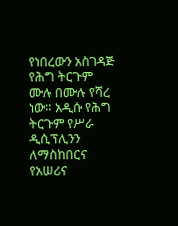የነበረውን አስገዳጅ የሕግ ትርጉም ሙሉ በሙሉ የሻረ ነው። አዲሱ የሕግ ትርጉም የሥራ ዲሲፕሊንን ለማስከበርና የአሠሪና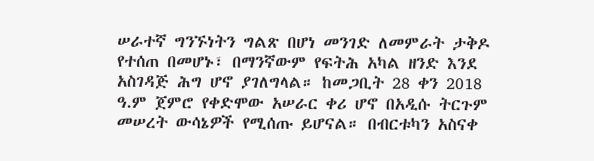ሠራተኛ ግንኙነትን ግልጽ በሆነ መንገድ ለመምራት ታቅዶ የተሰጠ በመሆኑ፣ በማንኛውም የፍትሕ አካል ዘንድ እንደ አስገዳጅ ሕግ ሆኖ ያገለግላል። ከመጋቢት 28 ቀን 2018 ዓ.ም ጀምሮ የቀድሞው አሠራር ቀሪ ሆኖ በአዲሱ ትርጉም መሠረት ውሳኔዎች የሚሰጡ ይሆናል። በብርቱካን አስናቀ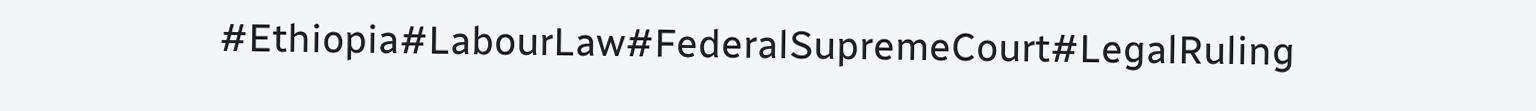#Ethiopia#LabourLaw#FederalSupremeCourt#LegalRuling